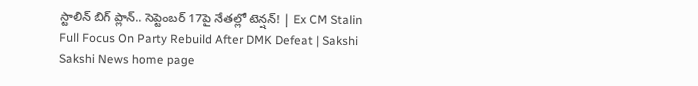స్టాలిన్‌ బిగ్‌ ప్లాన్‌.. సెప్టెంబర్‌ 17పై నేతల్లో టెన్షన్‌! | Ex CM Stalin Full Focus On Party Rebuild After DMK Defeat | Sakshi
Sakshi News home page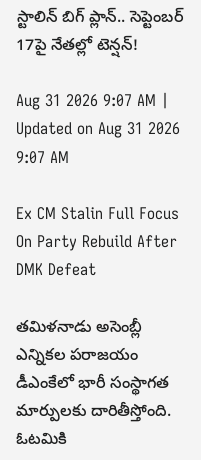స్టాలిన్‌ బిగ్‌ ప్లాన్‌.. సెప్టెంబర్‌ 17పై నేతల్లో టెన్షన్‌!

Aug 31 2026 9:07 AM | Updated on Aug 31 2026 9:07 AM

Ex CM Stalin Full Focus On Party Rebuild After DMK Defeat

తమిళనాడు అసెంబ్లీ ఎన్నికల పరాజయం డీఎంకేలో భారీ సంస్థాగత మార్పులకు దారితీస్తోంది. ఓటమికి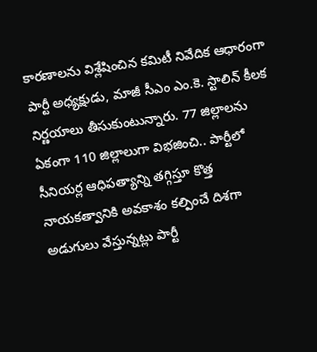కారణాలను విశ్లేషించిన కమిటీ నివేదిక ఆధారంగా పార్టీ అధ్యక్షుడు, మాజీ సీఎం ఎం.కె. స్టాలిన్‌ కీలక నిర్ణయాలు తీసుకుంటున్నారు. 77 జిల్లాలను ఏకంగా 110 జిల్లాలుగా విభజించి.. పార్టీలో సీనియర్ల ఆధిపత్యాన్ని తగ్గిస్తూ కొత్త నాయకత్వానికి అవకాశం కల్పించే దిశగా అడుగులు వేస్తున్నట్లు పార్టీ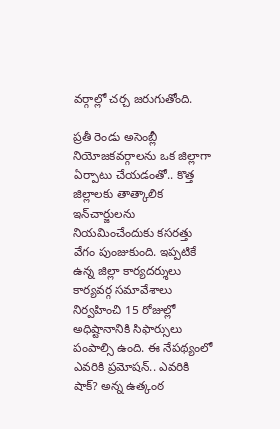వర్గాల్లో చర్చ జరుగుతోంది.

ప్రతీ రెండు అసెంబ్లీ నియోజకవర్గాలను ఒక జిల్లాగా ఏర్పాటు చేయడంతో.. కొత్త జిల్లాలకు తాత్కాలిక ఇన్‌చార్జులను నియమించేందుకు కసరత్తు వేగం పుంజుకుంది. ఇప్పటికే ఉన్న జిల్లా కార్యదర్శులు కార్యవర్గ సమావేశాలు నిర్వహించి 15 రోజుల్లో అధిష్టానానికి సిఫార్సులు పంపాల్సి ఉంది. ఈ నేపథ్యంలో ఎవరికి ప్రమోషన్‌.. ఎవరికి షాక్‌? అన్న ఉత్కంఠ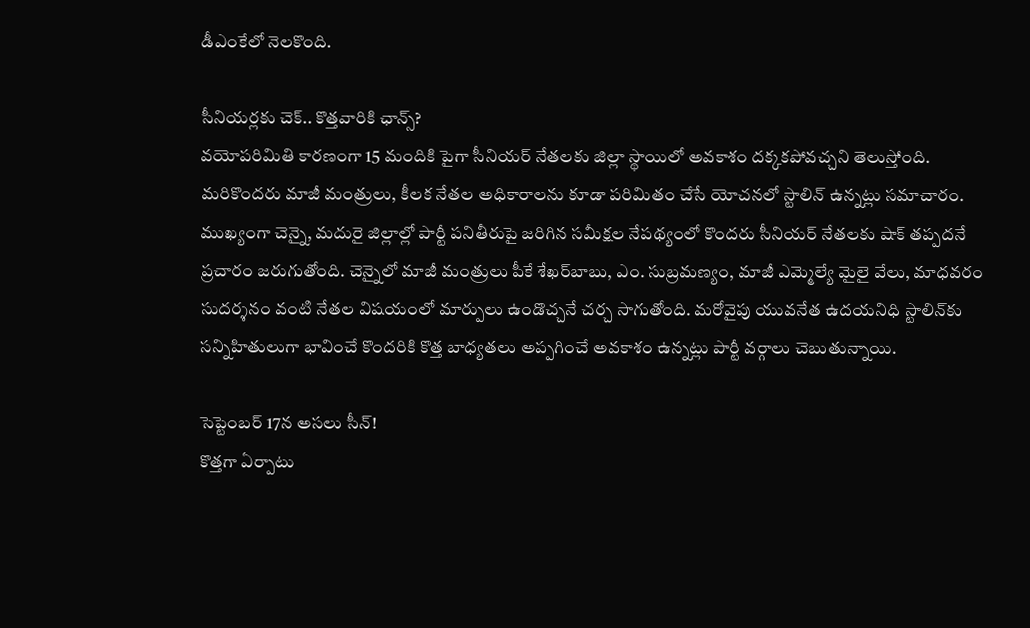డీఎంకేలో నెలకొంది.

సీనియర్లకు చెక్‌.. కొత్తవారికి ఛాన్స్‌?
వయోపరిమితి కారణంగా 15 మందికి పైగా సీనియర్‌ నేతలకు జిల్లా స్థాయిలో అవకాశం దక్కకపోవచ్చని తెలుస్తోంది. మరికొందరు మాజీ మంత్రులు, కీలక నేతల అధికారాలను కూడా పరిమితం చేసే యోచనలో స్టాలిన్‌ ఉన్నట్లు సమాచారం. ముఖ్యంగా చెన్నై, మదురై జిల్లాల్లో పార్టీ పనితీరుపై జరిగిన సమీక్షల నేపథ్యంలో కొందరు సీనియర్‌ నేతలకు షాక్‌ తప్పదనే ప్రచారం జరుగుతోంది. చెన్నైలో మాజీ మంత్రులు పీకే శేఖర్‌బాబు, ఎం. సుబ్రమణ్యం, మాజీ ఎమ్మెల్యే మైలై వేలు, మాధవరం సుదర్శనం వంటి నేతల విషయంలో మార్పులు ఉండొచ్చనే చర్చ సాగుతోంది. మరోవైపు యువనేత ఉదయనిధి స్టాలిన్‌కు సన్నిహితులుగా భావించే కొందరికి కొత్త బాధ్యతలు అప్పగించే అవకాశం ఉన్నట్లు పార్టీ వర్గాలు చెబుతున్నాయి.

సెప్టెంబర్‌ 17న అసలు సీన్‌!
కొత్తగా ఏర్పాటు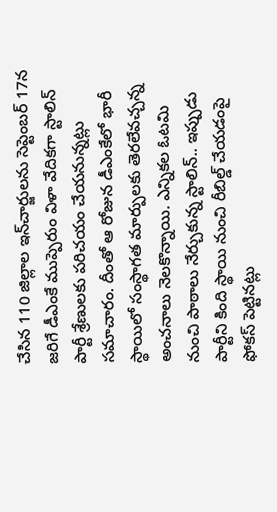చేసిన 110 జిల్లాల ఇన్‌చార్జులను సెప్టెంబర్‌ 17న జరిగే డీఎంకే ముప్పెరుం విళా వేదికగా స్టాలిన్‌ పార్టీ శ్రేణులకు పరిచయం చేయనున్నట్లు సమాచారం. దీంతో ఆ రోజున డీఎంకేలో భారీ స్థాయిలో సంస్థాగత మార్పులకు తెరలేవచ్చన్న అంచనాలు నెలకొన్నాయి. ఎన్నికల ఓటమి నుంచి పాఠాలు నేర్చుకున్న స్టాలిన్‌.. ఇప్పుడు పార్టీని కింది స్థాయి నుంచి రీబిల్డ్‌ చేయడంపై ఫోకస్‌ పెట్టినట్లు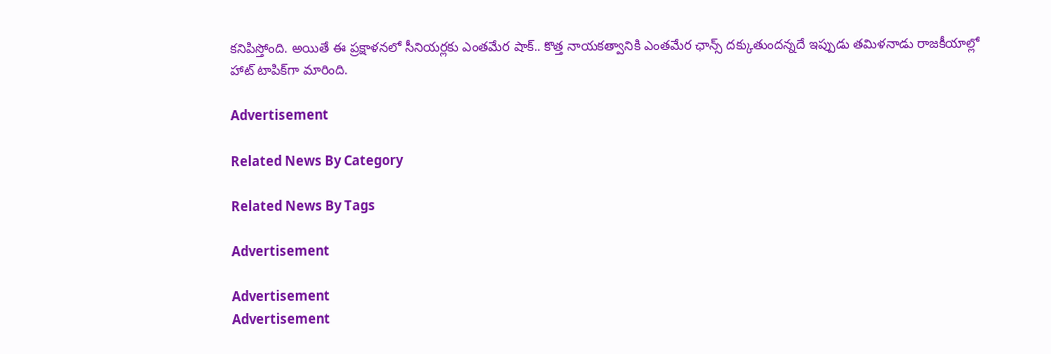కనిపిస్తోంది. అయితే ఈ ప్రక్షాళనలో సీనియర్లకు ఎంతమేర షాక్‌.. కొత్త నాయకత్వానికి ఎంతమేర ఛాన్స్‌ దక్కుతుందన్నదే ఇప్పుడు తమిళనాడు రాజకీయాల్లో హాట్‌ టాపిక్‌గా మారింది.

Advertisement

Related News By Category

Related News By Tags

Advertisement

Advertisement
Advertisement